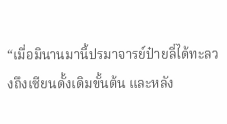“เมื่อมินานมานี้ปรมาจารย์ป๋ายลี่ได้ทะลวงถึงเซียนดั้งเดิมขั้นต้น และหลัง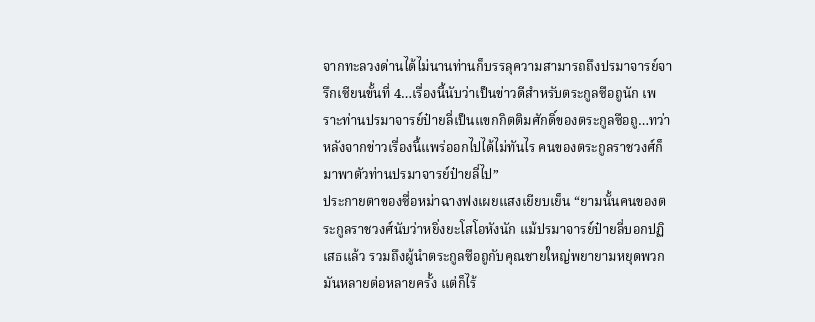จากทะลวงด่านได้ไม่นานท่านก็บรรลุความสามารถถึงปรมาจารย์จารึกเซียนขั้นที่ 4…เรื่องนี้นับว่าเป็นข่าวดีสำหรับตระกูลซือถูนัก เพราะท่านปรมาจารย์ป๋ายลี่เป็นแขกกิตติมศักดิ์ของตระกูลซือถู…ทว่าหลังจากข่าวเรื่องนี้แพร่ออกไปได้ไม่ทันไร คนของตระกูลราชวงศ์ก็มาพาตัวท่านปรมาจารย์ป๋ายลี่ไป”
ประกายตาของซื่อหม่าฉางฟงเผยแสงเยียบเย็น “ยามนั้นคนของตระกูลราชวงศ์นับว่าหยิ่งยะโสโอหังนัก แม้ปรมาจารย์ป๋ายลี่บอกปฏิเสธแล้ว รวมถึงผู้นำตระกูลซือถูกับคุณชายใหญ่พยายามหยุดพวกมันหลายต่อหลายครั้ง แต่ก็ไร้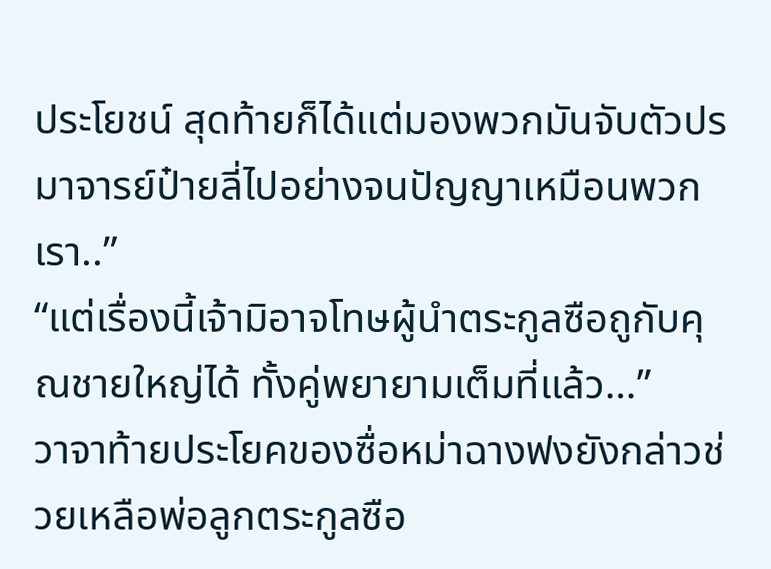ประโยชน์ สุดท้ายก็ได้แต่มองพวกมันจับตัวปรมาจารย์ป๋ายลี่ไปอย่างจนปัญญาเหมือนพวกเรา..”
“แต่เรื่องนี้เจ้ามิอาจโทษผู้นำตระกูลซือถูกับคุณชายใหญ่ได้ ทั้งคู่พยายามเต็มที่แล้ว…”
วาจาท้ายประโยคของซื่อหม่าฉางฟงยังกล่าวช่วยเหลือพ่อลูกตระกูลซือ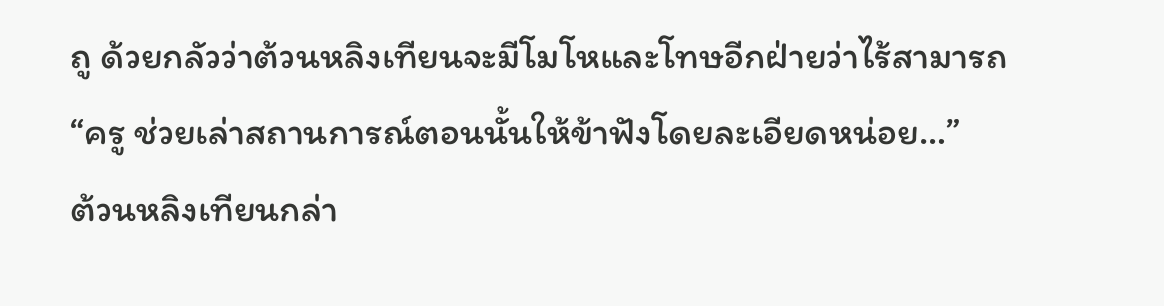ถู ด้วยกลัวว่าต้วนหลิงเทียนจะมีโมโหและโทษอีกฝ่ายว่าไร้สามารถ
“ครู ช่วยเล่าสถานการณ์ตอนนั้นให้ข้าฟังโดยละเอียดหน่อย…”
ต้วนหลิงเทียนกล่า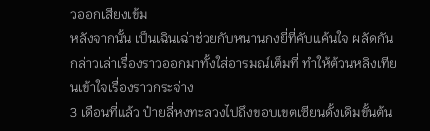วออกเสียงเข้ม
หลังจากนั้น เป็นเฉินเฉ่าช่วยกับหนานกงยี่ที่คับแค้นใจ ผลัดกันกล่าวเล่าเรื่องราวออกมาทั้งใส่อารมณ์เต็มที่ ทำให้ต้วนหลิงเทียนเข้าใจเรื่องราวกระจ่าง
3 เดือนที่แล้ว ป๋ายลี่หงทะลวงไปถึงขอบเขตเซียนดั้งเดิมขั้นต้น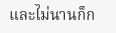และไม่นานก็ก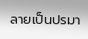ลายเป็นปรมา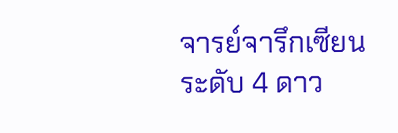จารย์จารึกเซียนระดับ 4 ดาว